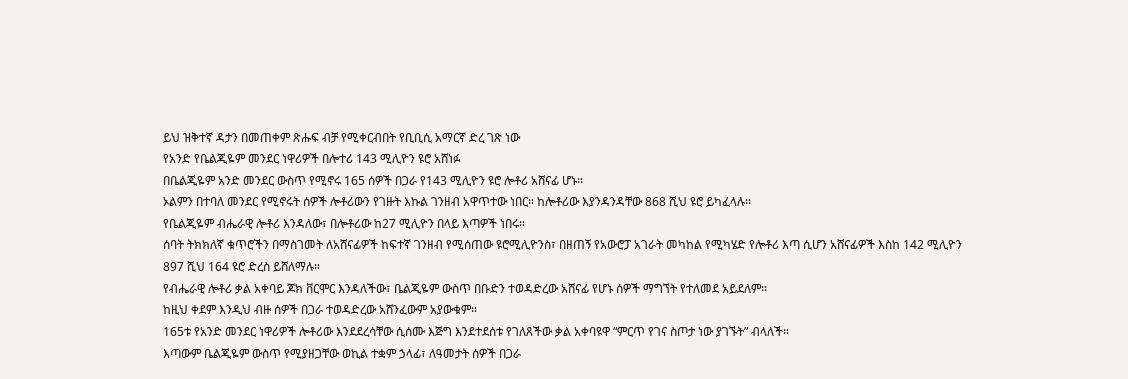ይህ ዝቅተኛ ዳታን በመጠቀም ጽሑፍ ብቻ የሚቀርብበት የቢቢሲ አማርኛ ድረ ገጽ ነው
የአንድ የቤልጂዬም መንደር ነዋሪዎች በሎተሪ 143 ሚሊዮን ዩሮ አሸነፉ
በቤልጂዬም አንድ መንደር ውስጥ የሚኖሩ 165 ሰዎች በጋራ የ143 ሚሊዮን ዩሮ ሎቶሪ አሸናፊ ሆኑ።
ኦልምን በተባለ መንደር የሚኖሩት ሰዎች ሎቶሪውን የገዙት እኩል ገንዘብ አዋጥተው ነበር። ከሎቶሪው እያንዳንዳቸው 868 ሺህ ዩሮ ይካፈላሉ።
የቤልጂዬም ብሔራዊ ሎቶሪ እንዳለው፣ በሎቶሪው ከ27 ሚሊዮን በላይ እጣዎች ነበሩ።
ሰባት ትክክለኛ ቁጥሮችን በማስገመት ለአሸናፊዎች ከፍተኛ ገንዘብ የሚሰጠው ዩሮሚሊዮንስ፣ በዘጠኝ የአውሮፓ አገራት መካከል የሚካሄድ የሎቶሪ እጣ ሲሆን አሸናፊዎች እስከ 142 ሚሊዮን 897 ሺህ 164 ዩሮ ድረስ ይሸለማሉ።
የብሔራዊ ሎቶሪ ቃል አቀባይ ጆክ ቨርሞር እንዳለችው፣ ቤልጂዬም ውስጥ በቡድን ተወዳድረው አሸናፊ የሆኑ ሰዎች ማግኘት የተለመደ አይደለም።
ከዚህ ቀደም እንዲህ ብዙ ሰዎች በጋራ ተወዳድረው አሸንፈውም አያውቁም።
165ቱ የአንድ መንደር ነዋሪዎች ሎቶሪው እንደደረሳቸው ሲሰሙ እጅግ እንደተደሰቱ የገለጸችው ቃል አቀባዩዋ “ምርጥ የገና ስጦታ ነው ያገኙት” ብላለች።
እጣውም ቤልጂዬም ውስጥ የሚያዘጋቸው ወኪል ተቋም ኃላፊ፣ ለዓመታት ሰዎች በጋራ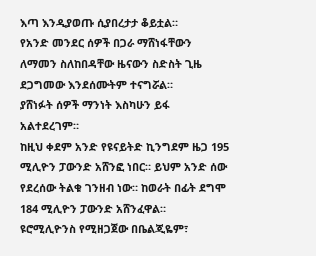እጣ እንዲያወጡ ሲያበረታታ ቆይቷል።
የአንድ መንደር ሰዎች በጋራ ማሸነፋቸውን ለማመን ስለከበዳቸው ዜናውን ስድስት ጊዜ ደጋግመው እንደሰሙትም ተናግሯል።
ያሸነፉት ሰዎች ማንነት እስካሁን ይፋ አልተደረገም።
ከዚህ ቀደም አንድ የዩናይትድ ኪንግደም ዜጋ 195 ሚሊዮን ፓውንድ አሸንፎ ነበር። ይህም አንድ ሰው የደረሰው ትልቁ ገንዘብ ነው። ከወራት በፊት ደግሞ 184 ሚሊዮን ፓውንድ አሸንፈዋል።
ዩሮሚሊዮንስ የሚዘጋጀው በቤልጂዬም፣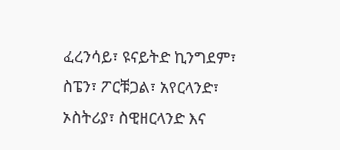ፈረንሳይ፣ ዩናይትድ ኪንግደም፣ ስፔን፣ ፖርቹጋል፣ አየርላንድ፣ ኦስትሪያ፣ ስዊዘርላንድ እና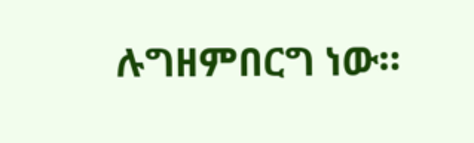ሉግዘምበርግ ነው።